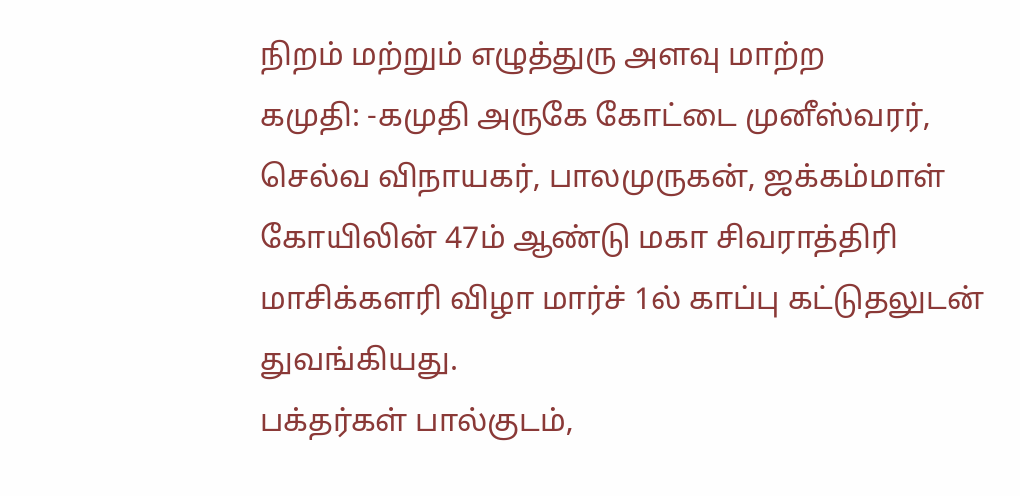நிறம் மற்றும் எழுத்துரு அளவு மாற்ற
கமுதி: -கமுதி அருகே கோட்டை முனீஸ்வரர், செல்வ விநாயகர், பாலமுருகன், ஜக்கம்மாள் கோயிலின் 47ம் ஆண்டு மகா சிவராத்திரி மாசிக்களரி விழா மார்ச் 1ல் காப்பு கட்டுதலுடன் துவங்கியது.
பக்தர்கள் பால்குடம்,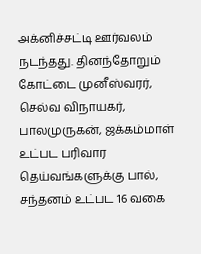அக்னிச்சட்டி ஊர்வலம் நடந்தது. தினந்தோறும் கோட்டை முனீஸ்வரர், செல்வ விநாயகர், பாலமுருகன், ஜக்கம்மாள் உட்பட பரிவார தெய்வங்களுக்கு பால், சந்தனம் உட்பட 16 வகை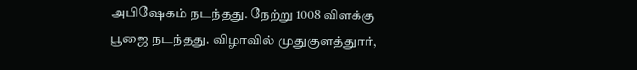அபிஷேகம் நடந்தது. நேற்று 1008 விளக்கு பூஜை நடந்தது. விழாவில் முதுகுளத்துார்,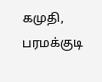கமுதி, பரமக்குடி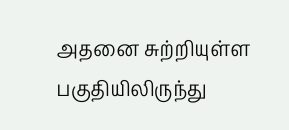அதனை சுற்றியுள்ள பகுதியிலிருந்து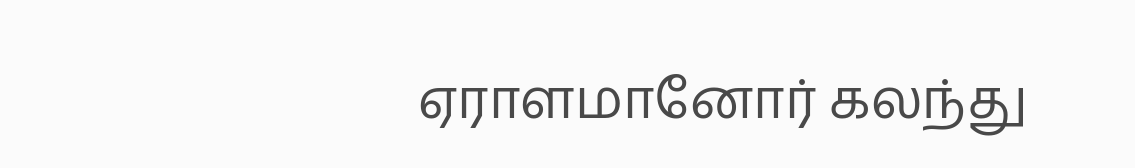ஏராளமானோர் கலந்து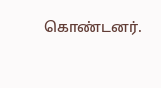கொண்டனர்.